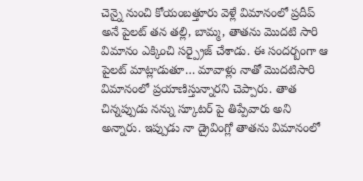చెన్నై నుంచి కోయంబత్తూరు వెళ్లే విమానంలో ప్రదీప్ అనే పైలట్ తన తల్లి, బామ్మ, తాతను మొదటి సారి విమానం ఎక్కించి సర్ప్రైజ్ చేశాడు. ఈ సందర్బంగా ఆ పైలట్ మాట్లాడుతూ… మావాళ్లు నాతో మొదటిసారి విమానంలో ప్రయాణిస్తున్నారని చెప్పారు. తాత చిన్నప్పుడు నన్ను స్కూటర్ పై తిప్పేవారు అని అన్నారు. ఇప్పుడు నా డ్రైవింగ్లో తాతను విమానంలో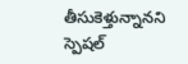తీసుకెళ్తున్నానని స్పెషల్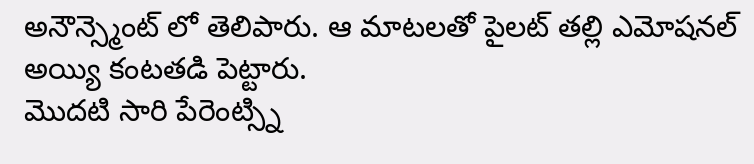అనౌన్స్మెంట్ లో తెలిపారు. ఆ మాటలతో పైలట్ తల్లి ఎమోషనల్ అయ్యి కంటతడి పెట్టారు.
మొదటి సారి పేరెంట్స్ని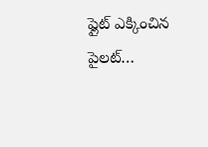ఫ్లైట్ ఎక్కించిన పైలట్…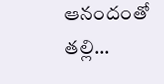ఆనందంతో తల్లి…